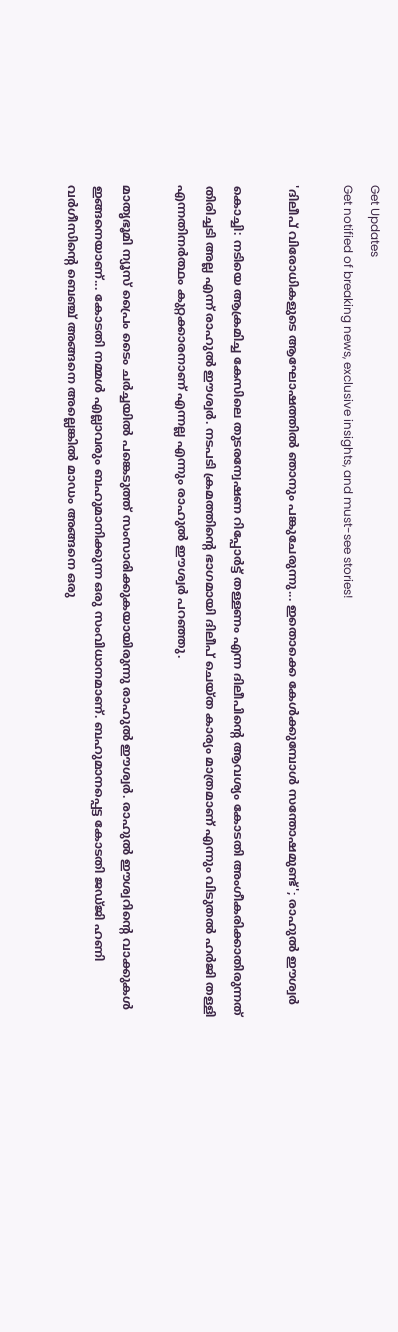Get Updates
Get notified of breaking news, exclusive insights, and must-see stories!

'ദിലീപ് വിരോധികളുടെ ആഘോഷത്തില്‍ ഞാനും പങ്കുചേരുന്നു... ഇതൊക്കെ കേള്‍ക്കുമ്പോള്‍ സന്തോഷമുണ്ട്'; രാഹുല്‍ ഈശ്വര്‍

കൊച്ചി: നടിയെ ആക്രമിച്ച കേസിലെ തുടരന്വേഷണ റിപ്പോര്‍ട്ട് തള്ളണം എന്ന ദിലീപിന്റെ ആവശ്യം കോടതി അംഗീകരിക്കാതിരുന്നത് തിരിച്ചടി അല്ല എന്ന് രാഹുല്‍ ഈശ്വര്‍. നടപടി ക്രമത്തിന്റെ ഭാഗമായി ദിലീപ് ചെയ്ത കാര്യം മാത്രമാണ് എന്നും വിടുതല്‍ ഹര്‍ജി തള്ളി എന്നതിനര്‍ത്ഥം കുറ്റക്കാരനാണ് എന്നല്ല എന്നും രാഹുല്‍ ഈശ്വര്‍ പറഞ്ഞു.

മാതൃഭൂമി ന്യൂസ് പ്രൈം ടൈം ചര്‍ച്ചയില്‍ പങ്കെടുത്ത് സംസാരിക്കുകയായിരുന്നു രാഹുല്‍ ഈശ്വര്‍. രാഹുല്‍ ഈശ്വറിന്റെ വാക്കുകള്‍ ഇങ്ങനെയാണ്... കോടതി നമ്മള്‍ എല്ലാവരും ബഹുമാനിക്കുന്ന ഒരു സംവിധാനമാണ്. ബഹുമാനപ്പെട്ട കോടതി ജഡ്ജി ഹണി വര്‍ഗീസിന്റെ ബെഞ്ച് അങ്ങനെ അല്ലെങ്കില്‍ മാഡം അങ്ങനെ ഒരു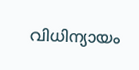വിധിന്യായം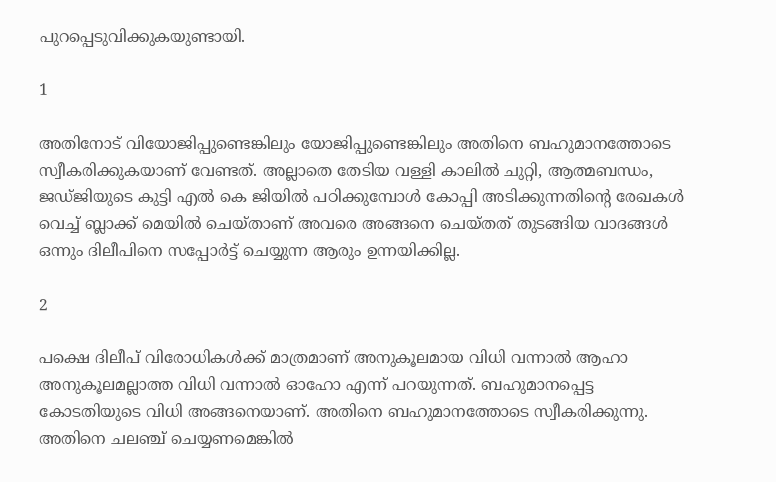പുറപ്പെടുവിക്കുകയുണ്ടായി.

1

അതിനോട് വിയോജിപ്പുണ്ടെങ്കിലും യോജിപ്പുണ്ടെങ്കിലും അതിനെ ബഹുമാനത്തോടെ സ്വീകരിക്കുകയാണ് വേണ്ടത്. അല്ലാതെ തേടിയ വള്ളി കാലില്‍ ചുറ്റി, ആത്മബന്ധം, ജഡ്ജിയുടെ കുട്ടി എല്‍ കെ ജിയില്‍ പഠിക്കുമ്പോള്‍ കോപ്പി അടിക്കുന്നതിന്റെ രേഖകള്‍ വെച്ച് ബ്ലാക്ക് മെയില്‍ ചെയ്താണ് അവരെ അങ്ങനെ ചെയ്തത് തുടങ്ങിയ വാദങ്ങള്‍ ഒന്നും ദിലീപിനെ സപ്പോര്‍ട്ട് ചെയ്യുന്ന ആരും ഉന്നയിക്കില്ല.

2

പക്ഷെ ദിലീപ് വിരോധികള്‍ക്ക് മാത്രമാണ് അനുകൂലമായ വിധി വന്നാല്‍ ആഹാ അനുകൂലമല്ലാത്ത വിധി വന്നാല്‍ ഓഹോ എന്ന് പറയുന്നത്. ബഹുമാനപ്പെട്ട കോടതിയുടെ വിധി അങ്ങനെയാണ്. അതിനെ ബഹുമാനത്തോടെ സ്വീകരിക്കുന്നു. അതിനെ ചലഞ്ച് ചെയ്യണമെങ്കില്‍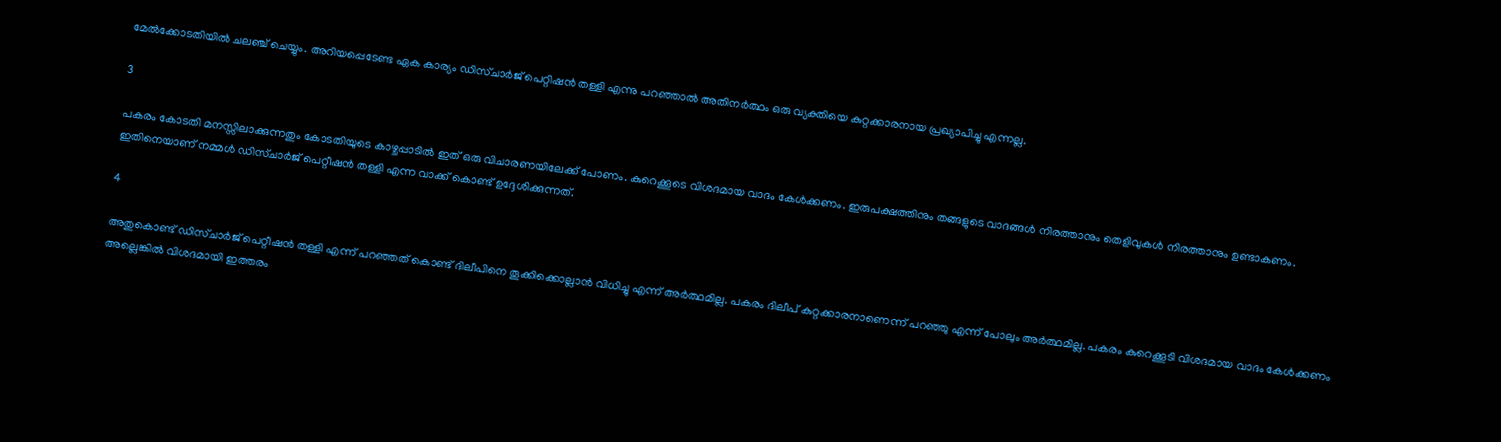മേല്‍ക്കോടതിയില്‍ ചലഞ്ച് ചെയ്യും. അറിയപ്പെടേണ്ട ഏക കാര്യം ഡിസ്ചാര്‍ജ് പെറ്റിഷന്‍ തള്ളി എന്നു പറഞ്ഞാല്‍ അതിനര്‍ത്ഥം ഒരു വ്യക്തിയെ കുറ്റക്കാരനായ പ്രഖ്യാപിച്ചു എന്നല്ല.

3

പകരം കോടതി മനസ്സിലാക്കുന്നതും കോടതിയുടെ കാഴ്ചപ്പാടില്‍ ഇത് ഒരു വിചാരണയിലേക്ക് പോണം. കുറെക്കൂടെ വിശദമായ വാദം കേള്‍ക്കണം. ഇരുപക്ഷത്തിനും തങ്ങളുടെ വാദങ്ങള്‍ നിരത്താനും തെളിവുകള്‍ നിരത്താനും ഉണ്ടാകണം. ഇതിനെയാണ് നമ്മള്‍ ഡിസ്ചാര്‍ജ് പെറ്റീഷന്‍ തള്ളി എന്ന വാക്ക് കൊണ്ട് ഉദ്ദേശിക്കുന്നത്.

4

അതുകൊണ്ട് ഡിസ്ചാര്‍ജ് പെറ്റീഷന്‍ തള്ളി എന്ന് പറഞ്ഞത് കൊണ്ട് ദിലീപിനെ തൂക്കിക്കൊല്ലാന്‍ വിധിച്ചു എന്ന് അര്‍ത്ഥമില്ല. പകരം ദിലീപ് കുറ്റക്കാരനാണെന്ന് പറഞ്ഞു എന്ന് പോലും അര്‍ത്ഥമില്ല. പകരം കുറെക്കൂടി വിശദമായ വാദം കേള്‍ക്കണം അല്ലെങ്കില്‍ വിശദമായി ഇത്തരം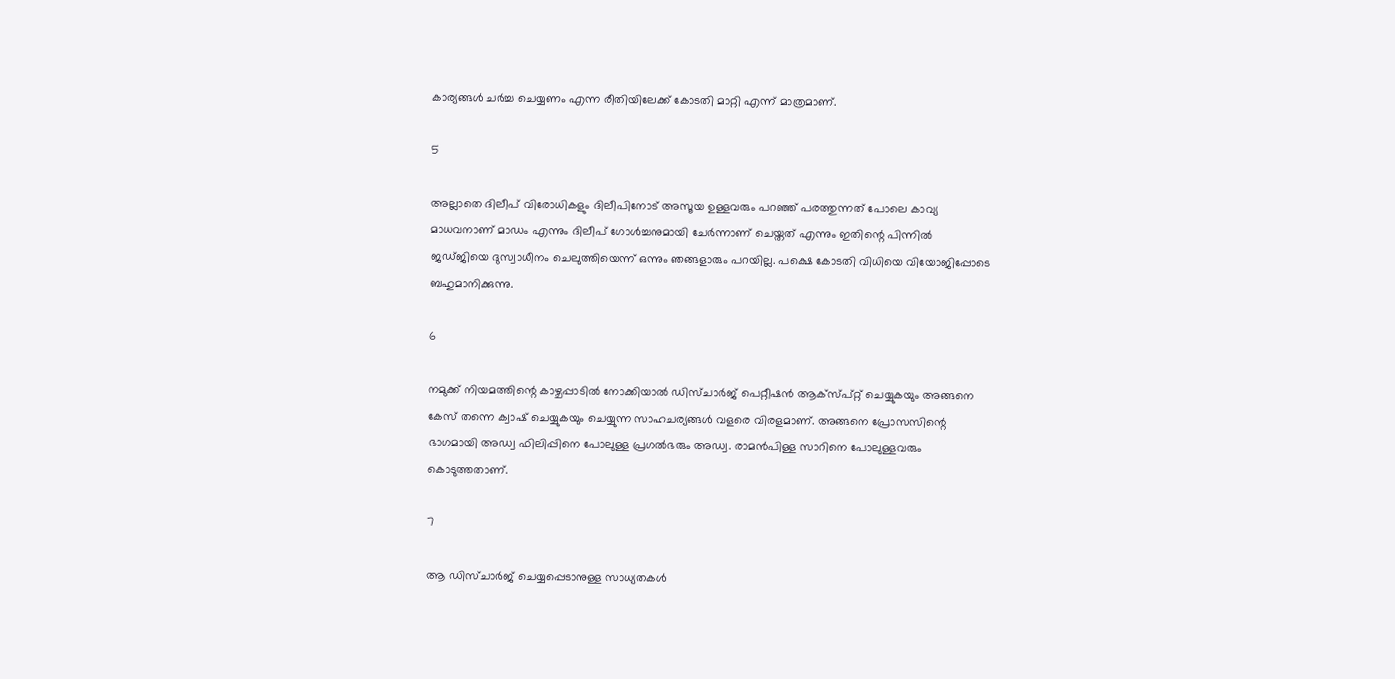കാര്യങ്ങള്‍ ചര്‍ച്ച ചെയ്യണം എന്ന രീതിയിലേക്ക് കോടതി മാറ്റി എന്ന് മാത്രമാണ്.

5

അല്ലാതെ ദിലീപ് വിരോധികളും ദിലീപിനോട് അസൂയ ഉള്ളവരും പറഞ്ഞ് പരത്തുന്നത് പോലെ കാവ്യ മാധവനാണ് മാഡം എന്നും ദിലീപ് ഗോള്‍ച്ചനുമായി ചേര്‍ന്നാണ് ചെയ്തത് എന്നും ഇതിന്റെ പിന്നില്‍ ജഡ്ജിയെ ദുസ്വാധീനം ചെലുത്തിയെന്ന് ഒന്നും ഞങ്ങളാരും പറയില്ല. പക്ഷെ കോടതി വിധിയെ വിയോജിപ്പോടെ ബഹുമാനിക്കുന്നു.

6

നമുക്ക് നിയമത്തിന്റെ കാഴ്ചപ്പാടില്‍ നോക്കിയാല്‍ ഡിസ്ചാര്‍ജ് പെറ്റീഷന്‍ ആക്‌സ്പ്റ്റ് ചെയ്യുകയും അങ്ങനെ കേസ് തന്നെ ക്വാഷ് ചെയ്യുകയും ചെയ്യുന്ന സാഹചര്യങ്ങള്‍ വളരെ വിരളമാണ്. അങ്ങനെ പ്രോസസിന്റെ ഭാഗമായി അഡ്വ ഫിലിപ്പിനെ പോലുള്ള പ്രഗല്‍ഭരും അഡ്വ. രാമന്‍പിള്ള സാറിനെ പോലുള്ളവരും കൊടുത്തതാണ്.

7

ആ ഡിസ്ചാര്‍ജ് ചെയ്യപ്പെടാനുള്ള സാധ്യതകള്‍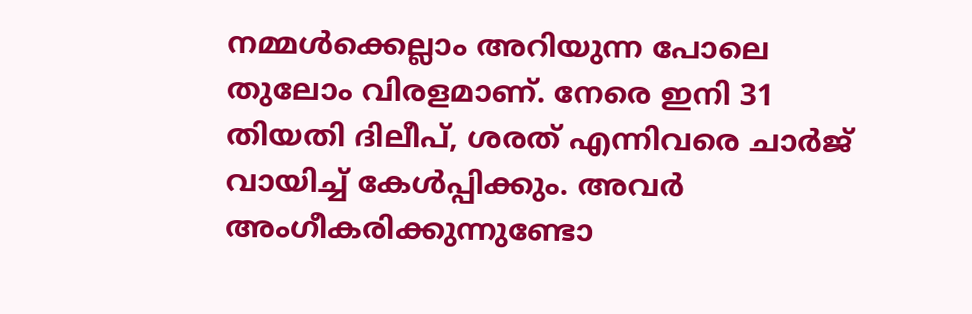നമ്മള്‍ക്കെല്ലാം അറിയുന്ന പോലെ തുലോം വിരളമാണ്. നേരെ ഇനി 31 തിയതി ദിലീപ്, ശരത് എന്നിവരെ ചാര്‍ജ് വായിച്ച് കേള്‍പ്പിക്കും. അവര്‍ അംഗീകരിക്കുന്നുണ്ടോ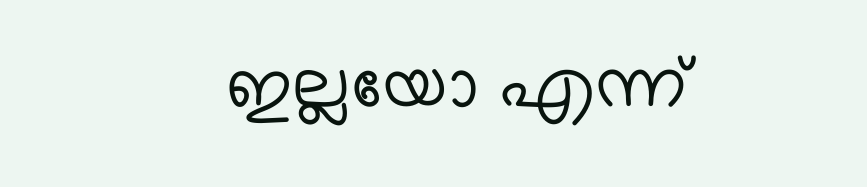ഇല്ലയോ എന്ന്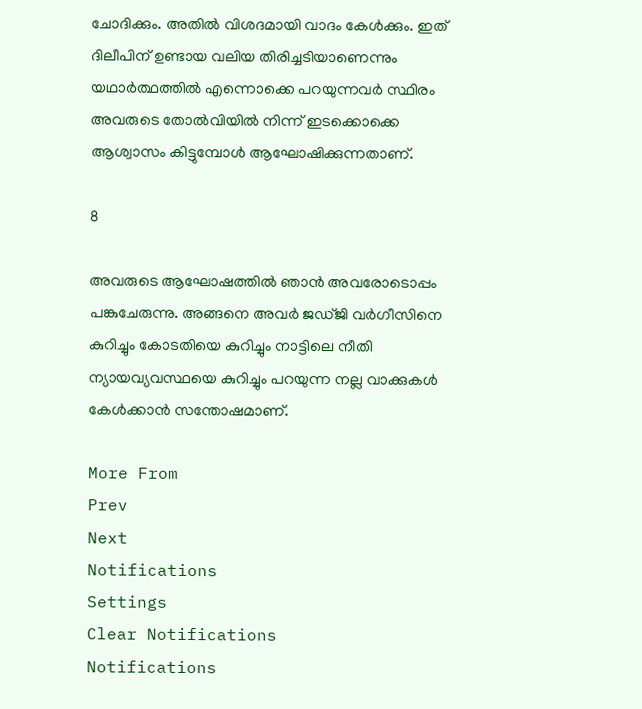ചോദിക്കും. അതില്‍ വിശദമായി വാദം കേള്‍ക്കും. ഇത് ദിലീപിന് ഉണ്ടായ വലിയ തിരിച്ചടിയാണെന്നും യഥാര്‍ത്ഥത്തില്‍ എന്നൊക്കെ പറയുന്നവര്‍ സ്ഥിരം അവരുടെ തോല്‍വിയില്‍ നിന്ന് ഇടക്കൊക്കെ ആശ്വാസം കിട്ടുമ്പോള്‍ ആഘോഷിക്കുന്നതാണ്.

8

അവരുടെ ആഘോഷത്തില്‍ ഞാന്‍ അവരോടൊപ്പം പങ്കുചേരുന്നു. അങ്ങനെ അവര്‍ ജഡ്ജി വര്‍ഗീസിനെ കുറിച്ചും കോടതിയെ കുറിച്ചും നാട്ടിലെ നീതി ന്യായവ്യവസ്ഥയെ കുറിച്ചും പറയുന്ന നല്ല വാക്കുകള്‍ കേള്‍ക്കാന്‍ സന്തോഷമാണ്.

More From
Prev
Next
Notifications
Settings
Clear Notifications
Notifications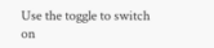Use the toggle to switch on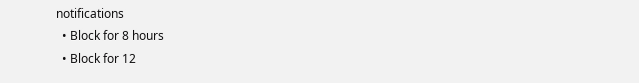notifications
  • Block for 8 hours
  • Block for 12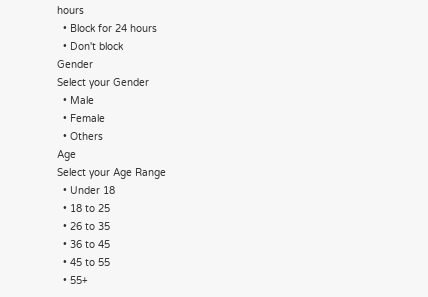hours
  • Block for 24 hours
  • Don't block
Gender
Select your Gender
  • Male
  • Female
  • Others
Age
Select your Age Range
  • Under 18
  • 18 to 25
  • 26 to 35
  • 36 to 45
  • 45 to 55
  • 55+